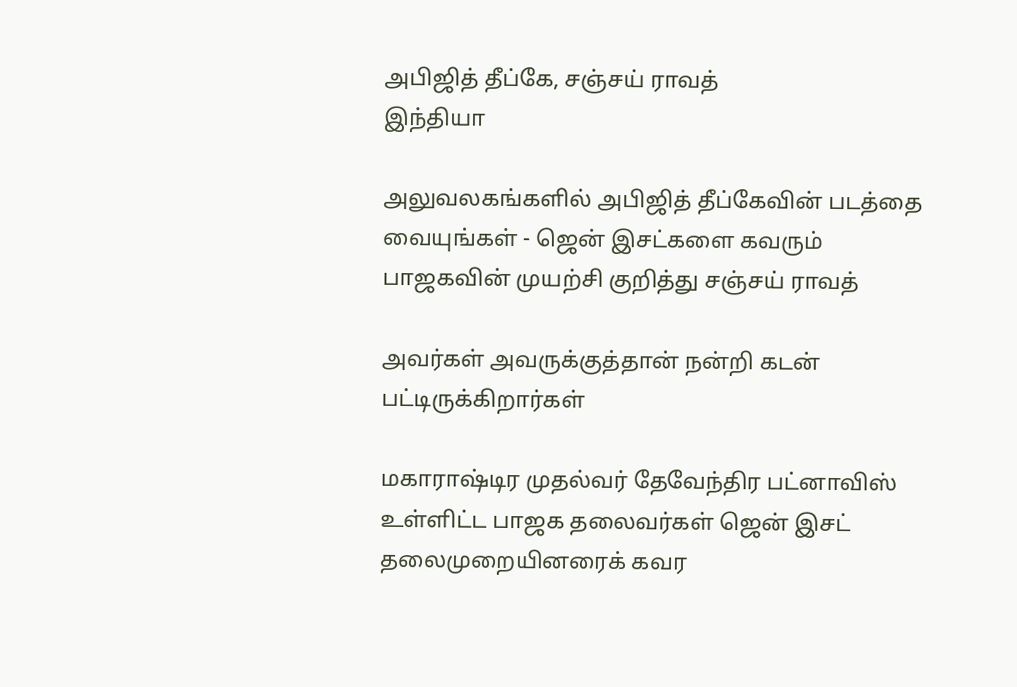அபிஜித் தீப்கே, சஞ்சய் ராவத்
இந்தியா

அலுவலகங்களில் அபிஜித் தீப்கேவின் படத்தை வையுங்கள் - ஜென் இசட்களை கவரும் பாஜகவின் முயற்சி குறித்து சஞ்சய் ராவத்

அவர்கள் அவருக்குத்தான் நன்றி கடன் பட்டிருக்கிறார்கள்

மகாராஷ்டிர முதல்வர் தேவேந்திர பட்னாவிஸ் உள்ளிட்ட பாஜக தலைவர்கள் ஜென் இசட் தலைமுறையினரைக் கவர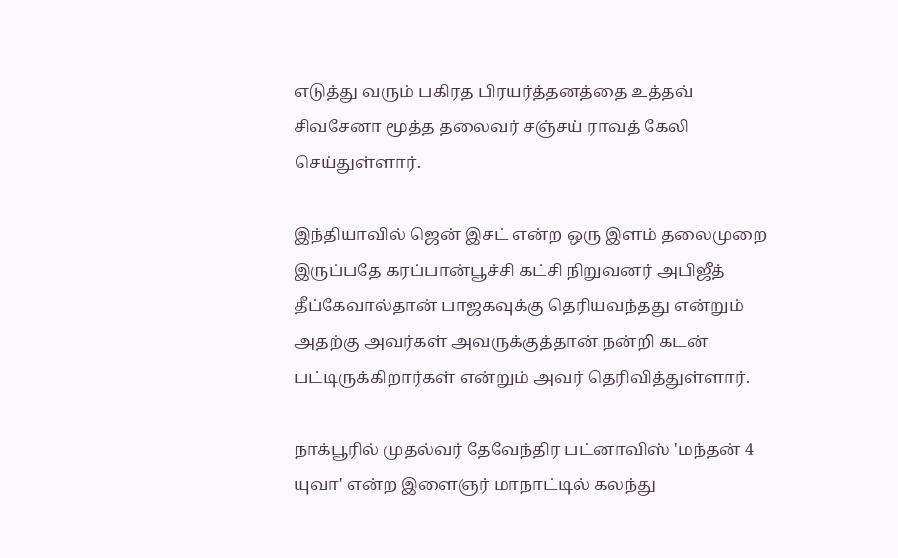எடுத்து வரும் பகிரத பிரயர்த்தனத்தை உத்தவ் சிவசேனா மூத்த தலைவர் சஞ்சய் ராவத் கேலி செய்துள்ளார்.

இந்தியாவில் ஜென் இசட் என்ற ஒரு இளம் தலைமுறை இருப்பதே கரப்பான்பூச்சி கட்சி நிறுவனர் அபிஜீத் தீப்கேவால்தான் பாஜகவுக்கு தெரியவந்தது என்றும் அதற்கு அவர்கள் அவருக்குத்தான் நன்றி கடன் பட்டிருக்கிறார்கள் என்றும் அவர் தெரிவித்துள்ளார்.

நாக்பூரில் முதல்வர் தேவேந்திர பட்னாவிஸ் 'மந்தன் 4 யுவா' என்ற இளைஞர் மாநாட்டில் கலந்து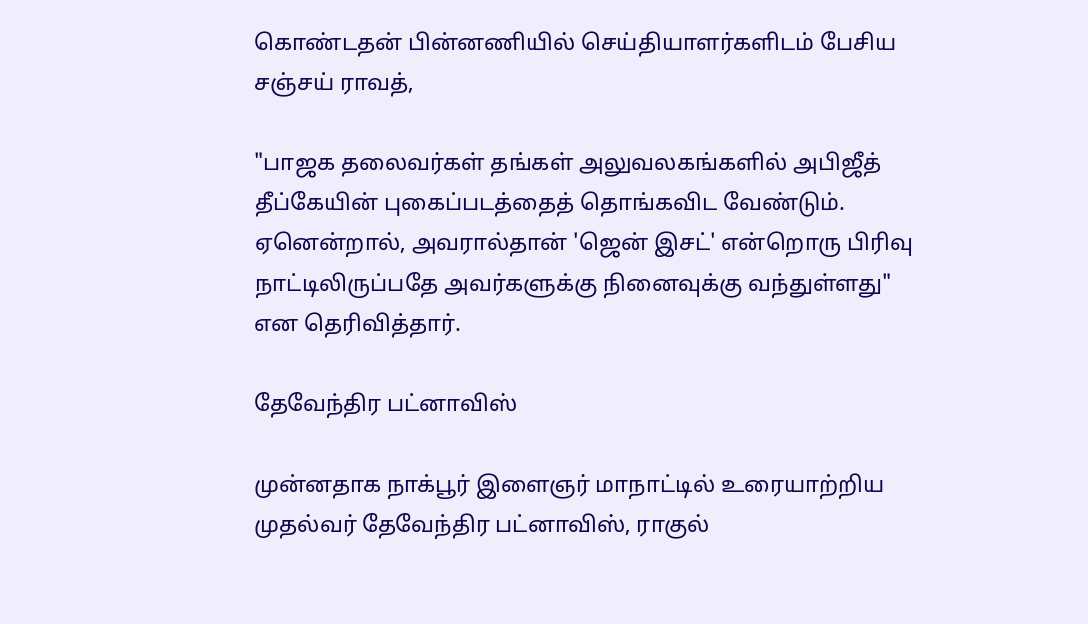கொண்டதன் பின்னணியில் செய்தியாளர்களிடம் பேசிய சஞ்சய் ராவத்,

"பாஜக தலைவர்கள் தங்கள் அலுவலகங்களில் அபிஜீத் தீப்கேயின் புகைப்படத்தைத் தொங்கவிட வேண்டும். ஏனென்றால், அவரால்தான் 'ஜென் இசட்' என்றொரு பிரிவு நாட்டிலிருப்பதே அவர்களுக்கு நினைவுக்கு வந்துள்ளது" என தெரிவித்தார்.

தேவேந்திர பட்னாவிஸ்

முன்னதாக நாக்பூர் இளைஞர் மாநாட்டில் உரையாற்றிய முதல்வர் தேவேந்திர பட்னாவிஸ், ராகுல்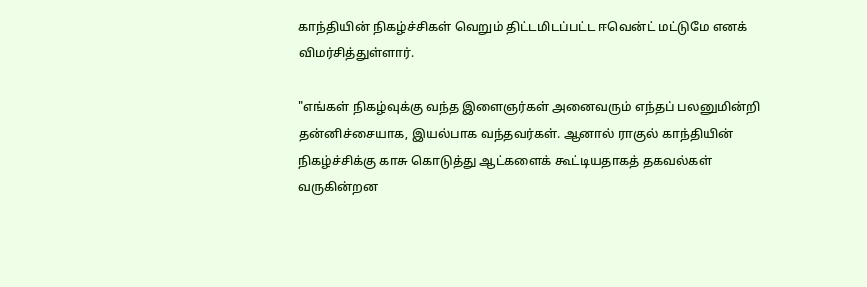காந்தியின் நிகழ்ச்சிகள் வெறும் திட்டமிடப்பட்ட ஈவென்ட் மட்டுமே எனக் விமர்சித்துள்ளார்.

"எங்கள் நிகழ்வுக்கு வந்த இளைஞர்கள் அனைவரும் எந்தப் பலனுமின்றி தன்னிச்சையாக, இயல்பாக வந்தவர்கள். ஆனால் ராகுல் காந்தியின் நிகழ்ச்சிக்கு காசு கொடுத்து ஆட்களைக் கூட்டியதாகத் தகவல்கள் வருகின்றன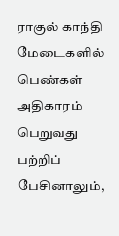ராகுல் காந்தி மேடைகளில் பெண்கள் அதிகாரம் பெறுவது பற்றிப் பேசினாலும்,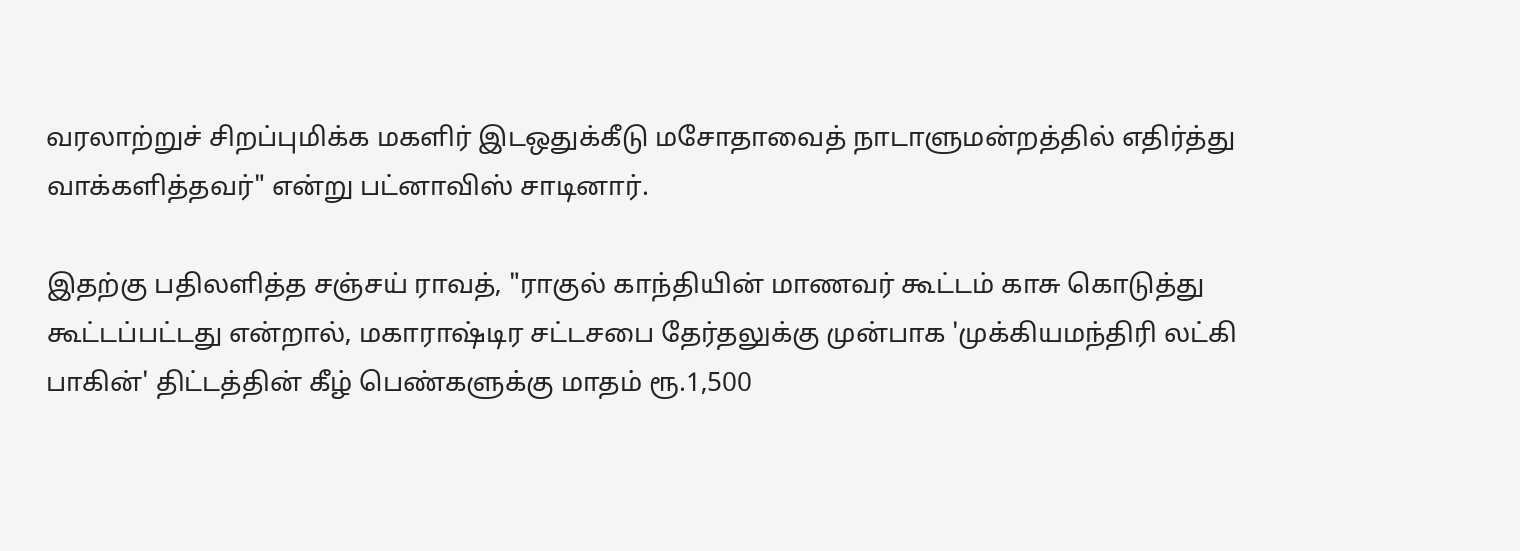வரலாற்றுச் சிறப்புமிக்க மகளிர் இடஒதுக்கீடு மசோதாவைத் நாடாளுமன்றத்தில் எதிர்த்து வாக்களித்தவர்" என்று பட்னாவிஸ் சாடினார்.

இதற்கு பதிலளித்த சஞ்சய் ராவத், "ராகுல் காந்தியின் மாணவர் கூட்டம் காசு கொடுத்து கூட்டப்பட்டது என்றால், மகாராஷ்டிர சட்டசபை தேர்தலுக்கு முன்பாக 'முக்கியமந்திரி லட்கி பாகின்' திட்டத்தின் கீழ் பெண்களுக்கு மாதம் ரூ.1,500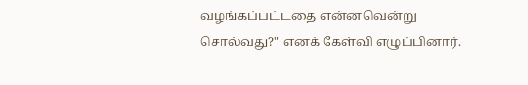வழங்கப்பட்டதை என்னவென்று சொல்வது?" எனக் கேள்வி எழுப்பினார்.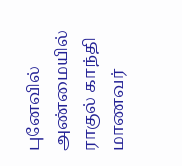புனேவில் அண்மையில் ராகுல் காந்தி மாணவர்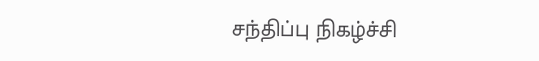சந்திப்பு நிகழ்ச்சி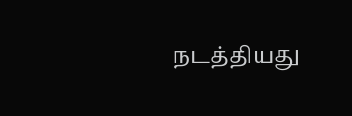நடத்தியது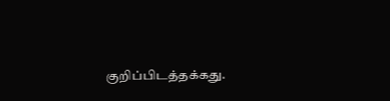குறிப்பிடத்தக்கது.